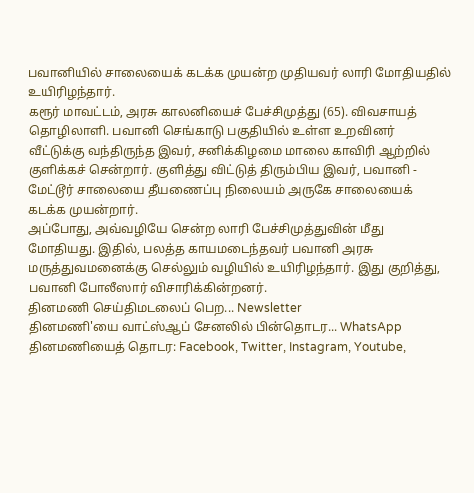பவானியில் சாலையைக் கடக்க முயன்ற முதியவர் லாரி மோதியதில் உயிரிழந்தார்.
கரூர் மாவட்டம், அரசு காலனியைச் பேச்சிமுத்து (65). விவசாயத் தொழிலாளி. பவானி செங்காடு பகுதியில் உள்ள உறவினர் வீட்டுக்கு வந்திருந்த இவர், சனிக்கிழமை மாலை காவிரி ஆற்றில் குளிக்கச் சென்றார். குளித்து விட்டுத் திரும்பிய இவர், பவானி - மேட்டூர் சாலையை தீயணைப்பு நிலையம் அருகே சாலையைக் கடக்க முயன்றார்.
அப்போது, அவ்வழியே சென்ற லாரி பேச்சிமுத்துவின் மீது மோதியது. இதில், பலத்த காயமடைந்தவர் பவானி அரசு மருத்துவமனைக்கு செல்லும் வழியில் உயிரிழந்தார். இது குறித்து, பவானி போலீஸார் விசாரிக்கின்றனர்.
தினமணி செய்திமடலைப் பெற... Newsletter
தினமணி'யை வாட்ஸ்ஆப் சேனலில் பின்தொடர... WhatsApp
தினமணியைத் தொடர: Facebook, Twitter, Instagram, Youtube,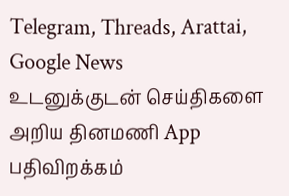Telegram, Threads, Arattai, Google News
உடனுக்குடன் செய்திகளை அறிய தினமணி App பதிவிறக்கம்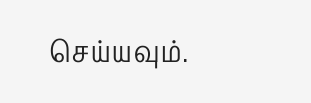செய்யவும்.